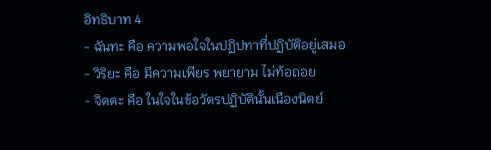อิทธิบาท 4
- ฉันทะ คือ ความพอใจในปฏิปทาที่ปฏิบัติอยู่เสมอ
- วิริยะ คือ มีความเพียร พยายาม ไม่ท้อถอย
- จิตตะ คือ ในใจในข้อวัตรปฏิบัตินั้นเนืองนิตย์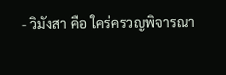- วิมังสา คือ ใคร่ครวญพิจารณา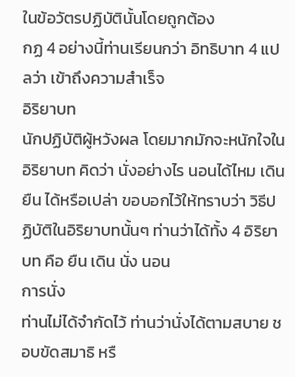ในข้อวัตรปฏิบัตินั้นโดยถูกต้อง
กฏ 4 อย่างนี้ท่านเรียนกว่า อิทธิบาท 4 แปลว่า เข้าถึงความสำเร็จ
อิริยาบท
นักปฏิบัติผู้หวังผล โดยมากมักจะหนักใจในอิริยาบท คิดว่า นั่งอย่างไร นอนได้ไหม เดิน ยืน ได้หรือเปล่า ขอบอกไว้ให้ทราบว่า วิธีปฏิบัติในอิริยาบทนั้นๆ ท่านว่าได้ทั้ง 4 อิริยาบท คือ ยืน เดิน นั่ง นอน
การนั่ง
ท่านไม่ได้จำกัดไว้ ท่านว่านั่งได้ตามสบาย ชอบขัดสมาธิ หรื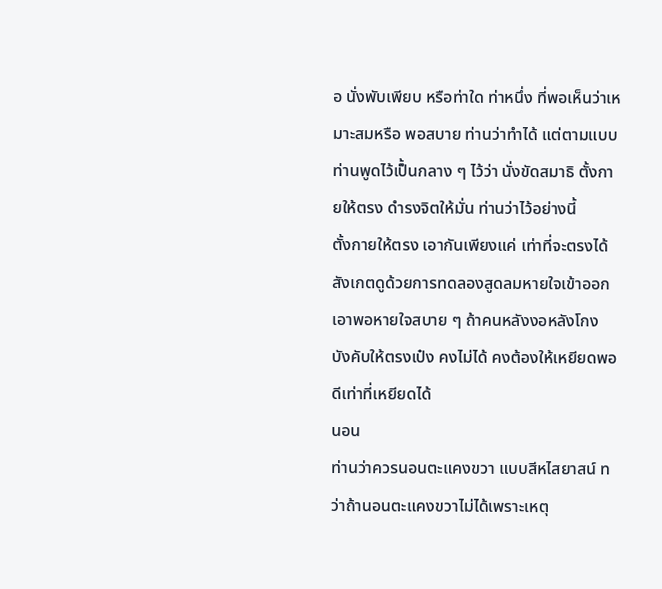อ นั่งพับเพียบ หรือท่าใด ท่าหนึ่ง ที่พอเห็นว่าเหมาะสมหรือ พอสบาย ท่านว่าทำได้ แต่ตามแบบท่านพูดไว้เป็้นกลาง ๆ ไว้ว่า นั่งขัดสมาธิ ตั้งกายให้ตรง ดำรงจิตให้มั่น ท่านว่าไว้อย่างนี้
ตั้งกายให้ตรง เอากันเพียงแค่ เท่าที่จะตรงได้ สังเกตดูด้วยการทดลองสูดลมหายใจเข้าออก เอาพอหายใจสบาย ๆ ถ้าคนหลังงอหลังโกง บังคับให้ตรงเป๋ง คงไม่ได้ คงต้องให้เหยียดพอดีเท่าที่เหยียดได้
นอน
ท่านว่าควรนอนตะแคงขวา แบบสีหไสยาสน์ ทว่าถ้านอนตะแคงขวาไม่ได้เพราะเหตุ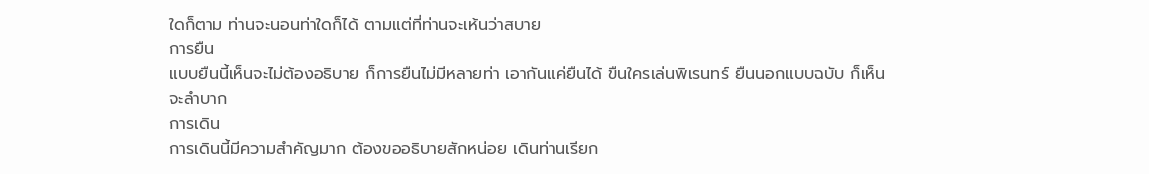ใดก็ตาม ท่านจะนอนท่าใดก็ได้ ตามแต่ที่ท่านจะเห้นว่าสบาย
การยืน
แบบยืนนี้เห็นจะไม่ต้องอธิบาย ก็การยืนไม่มีหลายท่า เอากันแค่ยืนได้ ขืนใครเล่นพิเรนทร์ ยืนนอกแบบฉบับ ก็เห็นจะลำบาก
การเดิน
การเดินนี้มีความสำคัญมาก ต้องขออธิบายสักหน่อย เดินท่านเรียก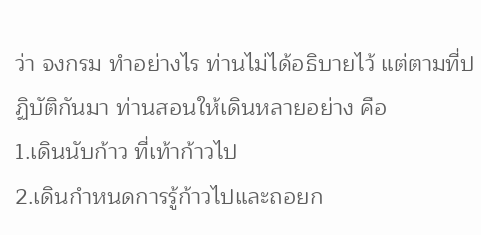ว่า จงกรม ทำอย่างไร ท่านไม่ได้อธิบายไว้ แต่ตามที่ปฏิบัติกันมา ท่านสอนให้เดินหลายอย่าง คือ
1.เดินนับก้าว ที่เท้าก้าวไป
2.เดินกำหนดการรู้ก้าวไปและถอยก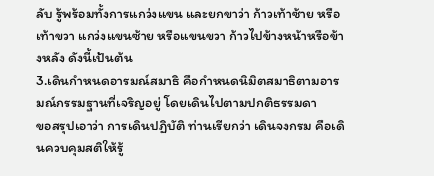ลับ รู้พร้อมทั้งการแกว่งแขน และยกขาว่า ก้าวเท้าซ้าย หรือเท้าขวา แกว่งแขนซ้าย หรือแขนขวา ก้าวไปข้างหน้าหรือข้างหลัง ดังนี้เป้นต้น
3.เดินกำหนดอารมณ์สมาธิ คือกำหนดนิมิตสมาธิตามอารมณ์กรรมฐานที่เจริญอยู่ โดยเดินไปตามปกติธรรมดา
ขอสรุปเอาว่า การเดินปฏิบัติ ท่านเรียกว่า เดินจงกรม คือเดินควบคุมสติให้รู้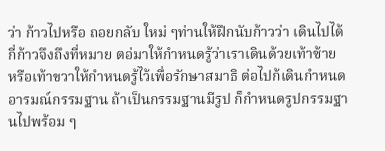ว่า ก้าวไปหรือ ถอยกลับ ใหม่ ๆท่านให้ฝึกนับก้าวว่า เดินไปได้กี่ก้าวจึงถึงที่หมาย ตอ่มาให้กำหนดรู้ว่าเราเดินด้วยเท้าซ้าย หรือเท้าขวาให้กำหนดรู้ไว้เพื่อรักษาสมาธิ ต่อไปก้เดินกำหนดอารมณ์กรรมฐาน ถ้าเป็นกรรมฐานมีรูป ก็กำหนดรูปกรรมฐานไปพร้อม ๆ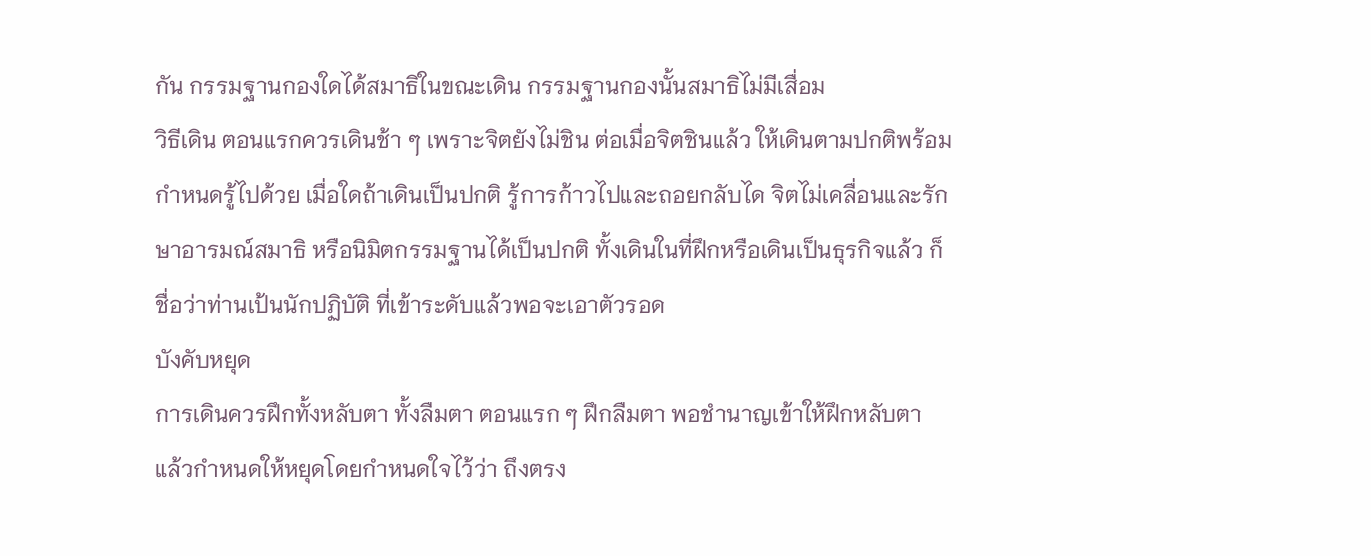กัน กรรมฐานกองใดได้สมาธิในขณะเดิน กรรมฐานกองนั้นสมาธิไม่มีเสื่อม
วิธีเดิน ตอนแรกควรเดินช้า ๆ เพราะจิตยังไม่ชิน ต่อเมื่อจิตชินแล้ว ให้เดินตามปกติพร้อมกำหนดรู้ไปด้วย เมื่อใดถ้าเดินเป็นปกติ รู้การก้าวไปและถอยกลับได จิตไม่เคลื่อนและรักษาอารมณ์สมาธิ หรือนิมิตกรรมฐานได้เป็นปกติ ทั้งเดินในที่ฝึกหรือเดินเป็นธุรกิจแล้ว ก็ชื่อว่าท่านเป้นนักปฏิบัติ ที่เข้าระดับแล้วพอจะเอาตัวรอด
บังคับหยุด
การเดินควรฝึกทั้งหลับตา ทั้งลืมตา ตอนแรก ๆ ฝึกลืมตา พอชำนาญเข้าให้ฝึกหลับตา แล้วกำหนดให้หยุดโดยกำหนดใจไว้ว่า ถึงตรง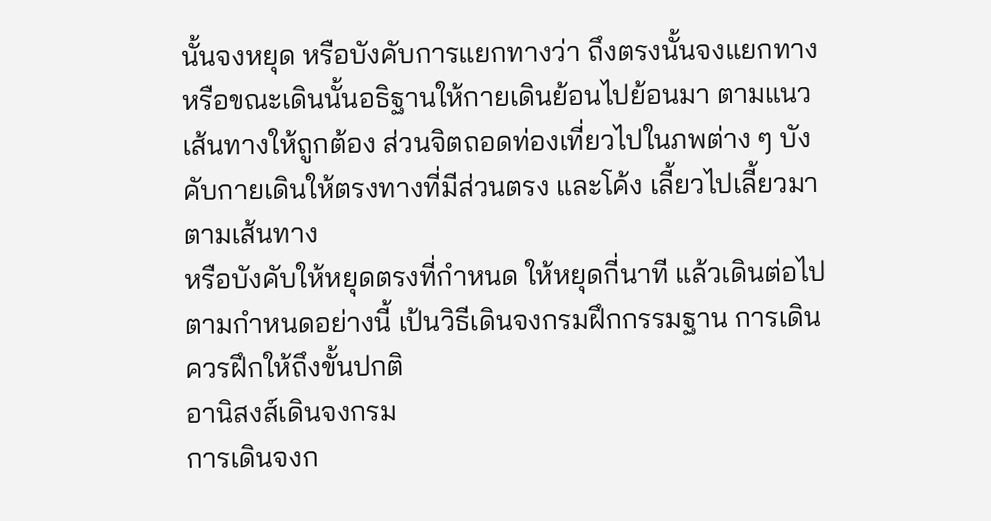นั้นจงหยุด หรือบังคับการแยกทางว่า ถึงตรงนั้นจงแยกทาง หรือขณะเดินนั้นอธิฐานให้กายเดินย้อนไปย้อนมา ตามแนวเส้นทางให้ถูกต้อง ส่วนจิตถอดท่องเที่ยวไปในภพต่าง ๆ บังคับกายเดินให้ตรงทางที่มีส่วนตรง และโค้ง เลี้ยวไปเลี้ยวมาตามเส้นทาง
หรือบังคับให้หยุดตรงที่กำหนด ให้หยุดกี่นาที แล้วเดินต่อไปตามกำหนดอย่างนี้ เป้นวิธีเดินจงกรมฝึกกรรมฐาน การเดินควรฝึกให้ถึงขั้นปกติ
อานิสงส์เดินจงกรม
การเดินจงก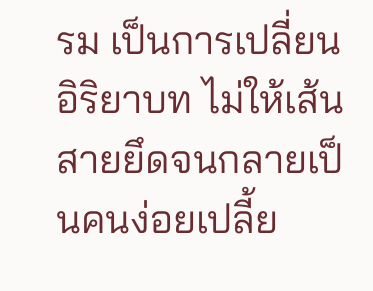รม เป็นการเปลี่ยนอิริยาบท ไม่ให้เส้นสายยึดจนกลายเป็นคนง่อยเปลี้ย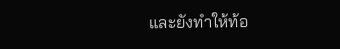และยังทำให้ท้อ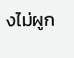งไม่ผูก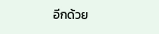อีกด้วย